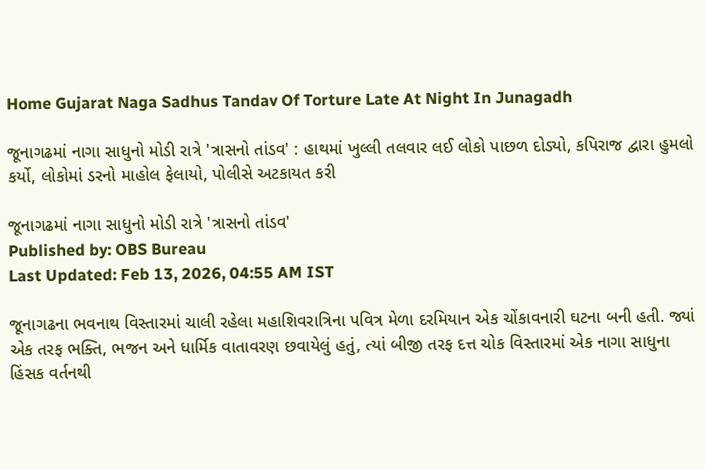Home Gujarat Naga Sadhus Tandav Of Torture Late At Night In Junagadh

જૂનાગઢમાં નાગા સાધુનો મોડી રાત્રે 'ત્રાસનો તાંડવ' : હાથમાં ખુલ્લી તલવાર લઈ લોકો પાછળ દોડ્યો, કપિરાજ દ્વારા હુમલો કર્યો, લોકોમાં ડરનો માહોલ ફેલાયો, પોલીસે અટકાયત કરી

જૂનાગઢમાં નાગા સાધુનો મોડી રાત્રે 'ત્રાસનો તાંડવ'
Published by: OBS Bureau
Last Updated: Feb 13, 2026, 04:55 AM IST

જૂનાગઢના ભવનાથ વિસ્તારમાં ચાલી રહેલા મહાશિવરાત્રિના પવિત્ર મેળા દરમિયાન એક ચોંકાવનારી ઘટના બની હતી. જ્યાં એક તરફ ભક્તિ, ભજન અને ધાર્મિક વાતાવરણ છવાયેલું હતું, ત્યાં બીજી તરફ દત્ત ચોક વિસ્તારમાં એક નાગા સાધુના હિંસક વર્તનથી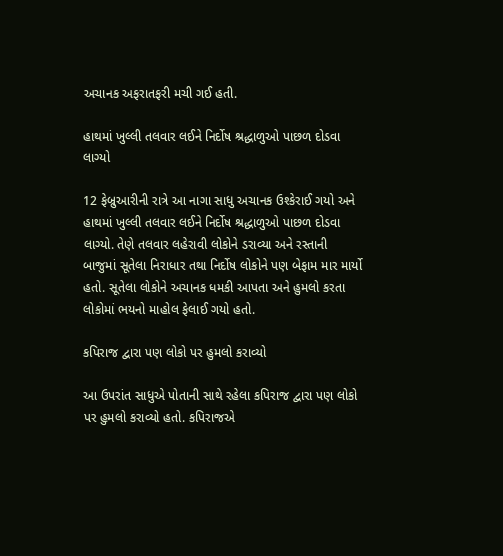અચાનક અફરાતફરી મચી ગઈ હતી.

હાથમાં ખુલ્લી તલવાર લઈને નિર્દોષ શ્રદ્ધાળુઓ પાછળ દોડવા લાગ્યો

12 ફેબ્રુઆરીની રાત્રે આ નાગા સાધુ અચાનક ઉશ્કેરાઈ ગયો અને હાથમાં ખુલ્લી તલવાર લઈને નિર્દોષ શ્રદ્ધાળુઓ પાછળ દોડવા લાગ્યો. તેણે તલવાર લહેરાવી લોકોને ડરાવ્યા અને રસ્તાની બાજુમાં સૂતેલા નિરાધાર તથા નિર્દોષ લોકોને પણ બેફામ માર માર્યો હતો. સૂતેલા લોકોને અચાનક ધમકી આપતા અને હુમલો કરતા લોકોમાં ભયનો માહોલ ફેલાઈ ગયો હતો.

કપિરાજ દ્વારા પણ લોકો પર હુમલો કરાવ્યો

આ ઉપરાંત સાધુએ પોતાની સાથે રહેલા કપિરાજ દ્વારા પણ લોકો પર હુમલો કરાવ્યો હતો. કપિરાજએ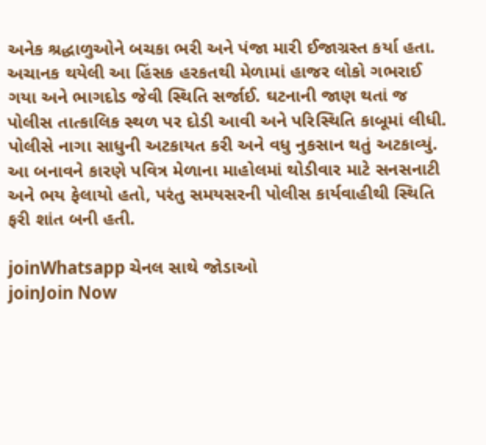અનેક શ્રદ્ધાળુઓને બચકા ભરી અને પંજા મારી ઈજાગ્રસ્ત કર્યા હતા. અચાનક થયેલી આ હિંસક હરકતથી મેળામાં હાજર લોકો ગભરાઈ ગયા અને ભાગદોડ જેવી સ્થિતિ સર્જાઈ. ઘટનાની જાણ થતાં જ પોલીસ તાત્કાલિક સ્થળ પર દોડી આવી અને પરિસ્થિતિ કાબૂમાં લીધી. પોલીસે નાગા સાધુની અટકાયત કરી અને વધુ નુકસાન થતું અટકાવ્યું. આ બનાવને કારણે પવિત્ર મેળાના માહોલમાં થોડીવાર માટે સનસનાટી અને ભય ફેલાયો હતો, પરંતુ સમયસરની પોલીસ કાર્યવાહીથી સ્થિતિ ફરી શાંત બની હતી.

joinWhatsapp ચેનલ સાથે જોડાઓ
joinJoin Now